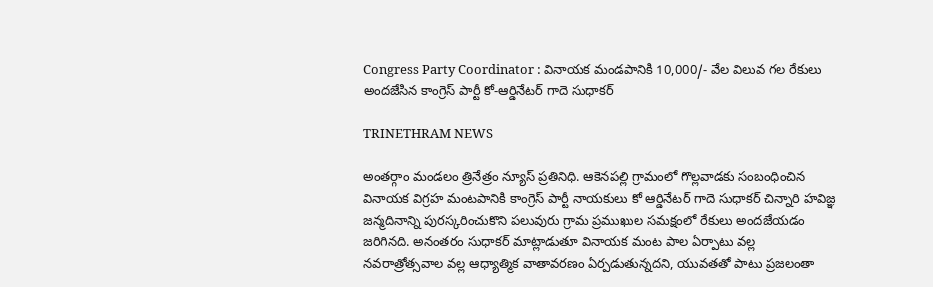Congress Party Coordinator : వినాయక మండపానికి 10,000/- వేల విలువ గల రేకులు అందజేసిన కాంగ్రెస్ పార్టీ కో-ఆర్డినేటర్ గాదె సుధాకర్

TRINETHRAM NEWS

అంతర్గాం మండలం త్రినేత్రం న్యూస్ ప్రతినిధి. ఆకెనపల్లి గ్రామంలో గొల్లవాడకు సంబంధించిన వినాయక విగ్రహ మంటపానికి కాంగ్రెస్ పార్టీ నాయకులు కో ఆర్డినేటర్ గాదె సుధాకర్ చిన్నారి హవిజ్ఞ జన్మదినాన్ని పురస్కరించుకొని పలువురు గ్రామ ప్రముఖుల సమక్షంలో రేకులు అందజేయడం జరిగినది. అనంతరం సుధాకర్ మాట్లాడుతూ వినాయక మంట పాల ఏర్పాటు వల్ల నవరాత్రోత్సవాల వల్ల ఆధ్యాత్మిక వాతావరణం ఏర్పడుతున్నదని, యువతతో పాటు ప్రజలంతా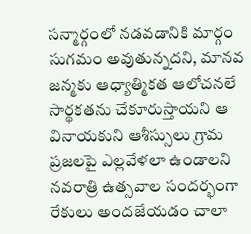సన్మార్గంలో నడవడానికి మార్గం సుగమం అవుతున్నదని, మానవ జన్మకు ఆధ్యాత్మికత ఆలోచనలే సార్థకతను చేకూరుస్తాయని ఆ వినాయకుని ఆశీస్సులు గ్రామ ప్రజలపై ఎల్లవేళలా ఉండాలని నవరాత్రి ఉత్సవాల సందర్భంగా రేకులు అందజేయడం చాలా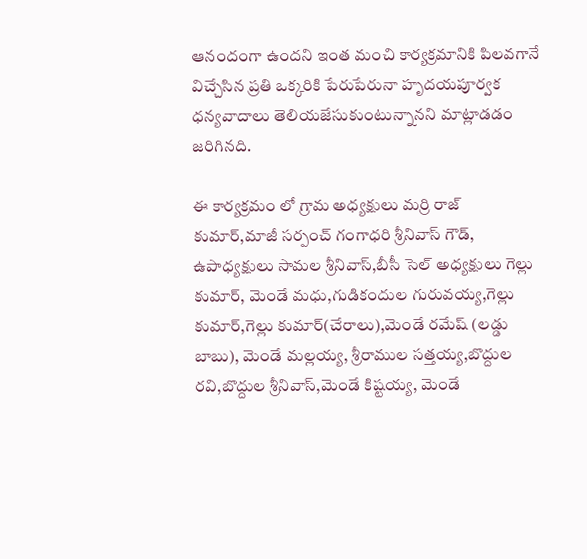ఆనందంగా ఉందని ఇంత మంచి కార్యక్రమానికి పిలవగానే విచ్చేసిన ప్రతి ఒక్కరికి పేరుపేరునా హృదయపూర్వక ధన్యవాదాలు తెలియజేసుకుంటున్నానని మాట్లాడడం జరిగినది.

ఈ కార్యక్రమం లో గ్రామ అధ్యక్షులు మర్రి రాజ్ కుమార్,మాజీ సర్పంచ్ గంగాధరి శ్రీనివాస్ గౌడ్, ఉపాధ్యక్షులు సామల శ్రీనివాస్,బీసీ సెల్ అధ్యక్షులు గెల్లు కుమార్, మెండే మధు,గుడికందుల గురువయ్య,గెల్లు కుమార్,గెల్లు కుమార్(చేరాలు),మెండే రమేష్ (లడ్డు బాబు), మెండే మల్లయ్య, శ్రీరాముల సత్తయ్య,బొద్దుల రవి,బొద్దుల శ్రీనివాస్,మెండే కిష్టయ్య, మెండే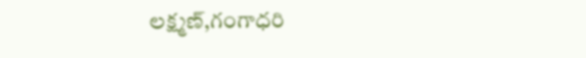లక్ష్మణ్,గంగాధరి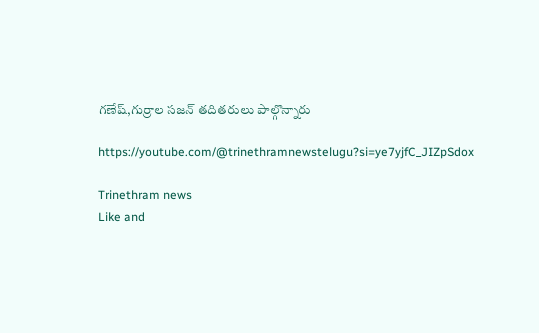గణేష్,గుర్రాల సజన్ తదితరులు పాల్గొన్నారు

https://youtube.com/@trinethramnewstelugu?si=ye7yjfC_JIZpSdox

Trinethram news
Like and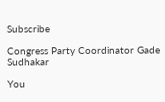Subscribe

Congress Party Coordinator Gade Sudhakar

You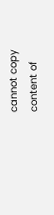cannot copy content of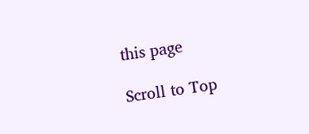this page

Scroll to Top